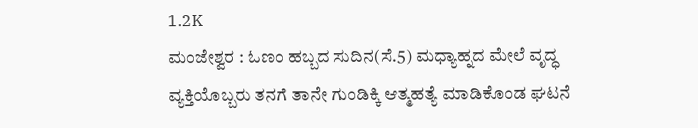1.2K
ಮಂಜೇಶ್ವರ : ಓಣಂ ಹಬ್ಬದ ಸುದಿನ(ಸೆ.5) ಮಧ್ಯಾಹ್ನದ ಮೇಲೆ ವೃದ್ಧ ವ್ಯಕ್ತಿಯೊಬ್ಬರು ತನಗೆ ತಾನೇ ಗುಂಡಿಕ್ಕಿ ಆತ್ಮಹತ್ಯೆ ಮಾಡಿಕೊಂಡ ಘಟನೆ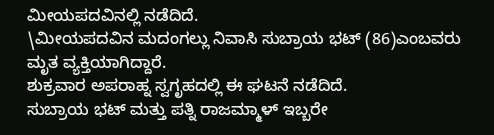ಮೀಯಪದವಿನಲ್ಲಿ ನಡೆದಿದೆ.
\ಮೀಯಪದವಿನ ಮದಂಗಲ್ಲು ನಿವಾಸಿ ಸುಬ್ರಾಯ ಭಟ್ (86)ಎಂಬವರು ಮೃತ ವ್ಯಕ್ತಿಯಾಗಿದ್ದಾರೆ.
ಶುಕ್ರವಾರ ಅಪರಾಹ್ನ ಸ್ವಗೃಹದಲ್ಲಿ ಈ ಘಟನೆ ನಡೆದಿದೆ.
ಸುಬ್ರಾಯ ಭಟ್ ಮತ್ತು ಪತ್ನಿ ರಾಜಮ್ಮಾಳ್ ಇಬ್ಬರೇ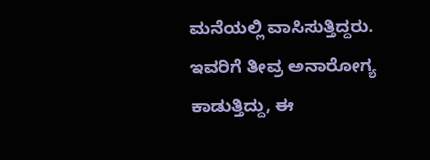ಮನೆಯಲ್ಲಿ ವಾಸಿಸುತ್ತಿದ್ದರು. ಇವರಿಗೆ ತೀವ್ರ ಅನಾರೋಗ್ಯ ಕಾಡುತ್ತಿದ್ದು, ಈ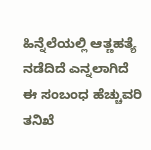ಹಿನ್ನೆಲೆಯಲ್ಲಿ ಆತ್ಣಹತ್ಯೆ ನಡೆದಿದೆ ಎನ್ನಲಾಗಿದೆ
ಈ ಸಂಬಂಧ ಹೆಚ್ಚುವರಿ ತನಿಖೆ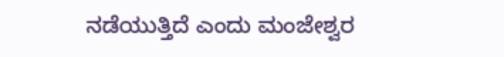ನಡೆಯುತ್ತಿದೆ ಎಂದು ಮಂಜೇಶ್ವರ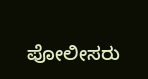ಪೋಲೀಸರು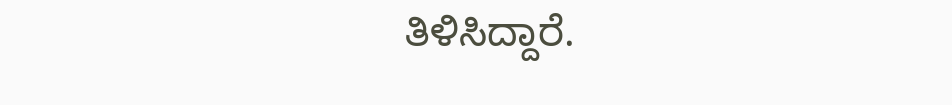ತಿಳಿಸಿದ್ದಾರೆ.